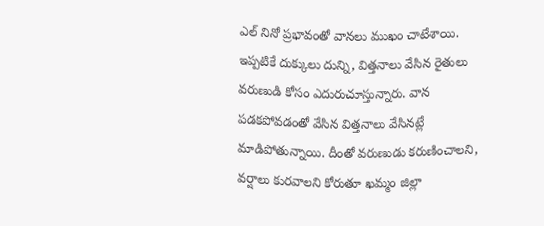ఎల్ నినో ప్రభావంతో వానలు ముఖం చాటేశాయి. ఇప్పటికే దుక్కులు దున్ని, విత్తనాలు వేసిన రైతులు వరుణుడి కోసం ఎదురుచూస్తున్నారు. వాన పడకపోవడంతో వేసిన విత్తనాలు వేసినట్లే మాడిపోతున్నాయి. దీంతో వరుణుడు కరుణించాలని, వర్షాలు కురవాలని కోరుతూ ఖమ్మం జిల్లా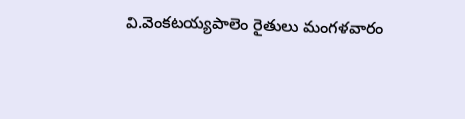వి.వెంకటయ్యపాలెం రైతులు మంగళవారం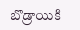బొడ్రాయికి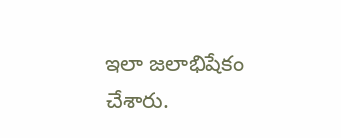ఇలా జలాభిషేకం చేశారు.